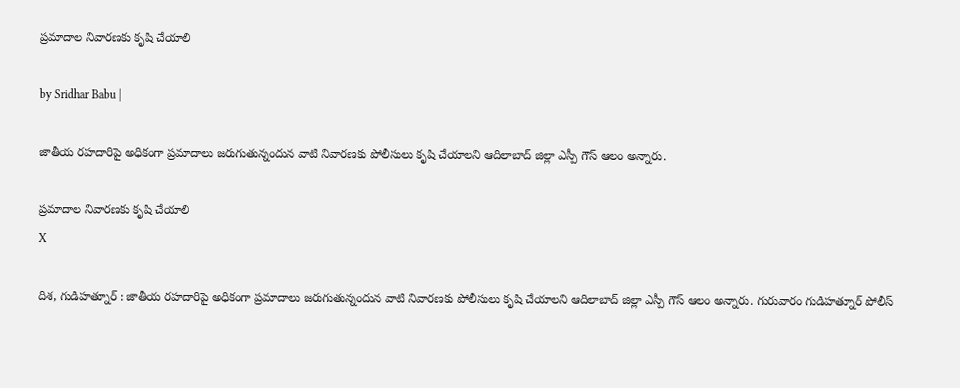ప్రమాదాల నివారణకు కృషి చేయాలి

by Sridhar Babu |

జాతీయ రహదారిపై అధికంగా ప్రమాదాలు జరుగుతున్నందున వాటి నివారణకు పోలీసులు కృషి చేయాలని ఆదిలాబాద్ జిల్లా ఎస్పీ గౌస్ ఆలం అన్నారు.

ప్రమాదాల నివారణకు కృషి చేయాలి
X

దిశ, గుడిహత్నూర్ : జాతీయ రహదారిపై అధికంగా ప్రమాదాలు జరుగుతున్నందున వాటి నివారణకు పోలీసులు కృషి చేయాలని ఆదిలాబాద్ జిల్లా ఎస్పీ గౌస్ ఆలం అన్నారు. గురువారం గుడిహత్నూర్ పోలీస్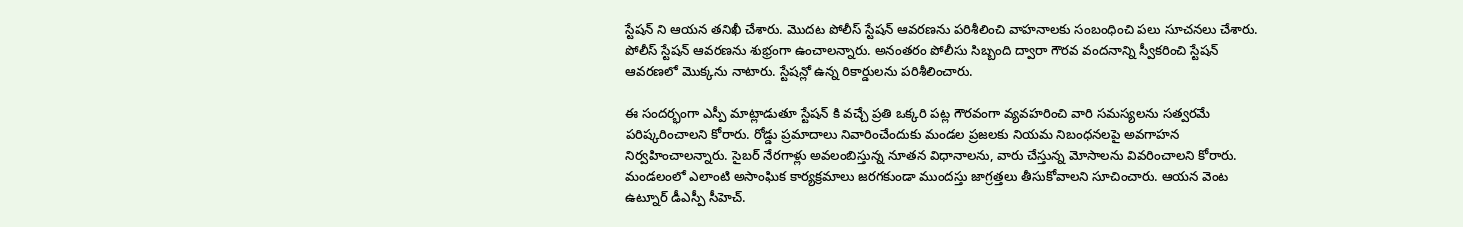స్టేషన్ ని ఆయన తనిఖీ చేశారు. మొదట పోలీస్ స్టేషన్ ఆవరణను పరిశీలించి వాహనాలకు సంబంధించి పలు సూచనలు చేశారు. పోలీస్ స్టేషన్ ఆవరణను శుభ్రంగా ఉంచాలన్నారు. అనంతరం పోలీసు సిబ్బంది ద్వారా గౌరవ వందనాన్ని స్వీకరించి స్టేషన్ ఆవరణలో మొక్కను నాటారు. స్టేషన్లో ఉన్న రికార్డులను పరిశీలించారు.

ఈ సందర్భంగా ఎస్పీ మాట్లాడుతూ స్టేషన్ కి వచ్చే ప్రతి ఒక్కరి పట్ల గౌరవంగా వ్యవహరించి వారి సమస్యలను సత్వరమే పరిష్కరించాలని కోరారు. రోడ్డు ప్రమాదాలు నివారించేందుకు మండల ప్రజలకు నియమ నిబంధనలపై అవగాహన నిర్వహించాలన్నారు. సైబర్ నేరగాళ్లు అవలంబిస్తున్న నూతన విధానాలను, వారు చేస్తున్న మోసాలను వివరించాలని కోరారు. మండలంలో ఎలాంటి అసాంఘిక కార్యక్రమాలు జరగకుండా ముందస్తు జాగ్రత్తలు తీసుకోవాలని సూచించారు. ఆయన వెంట ఉట్నూర్ డీఎస్పీ సీహెచ్.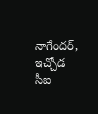నాగేందర్, ఇచ్చోడ సీఐ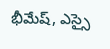భీమేష్, ఎస్సై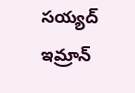సయ్యద్ ఇమ్రాన్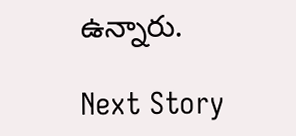ఉన్నారు.

Next Story